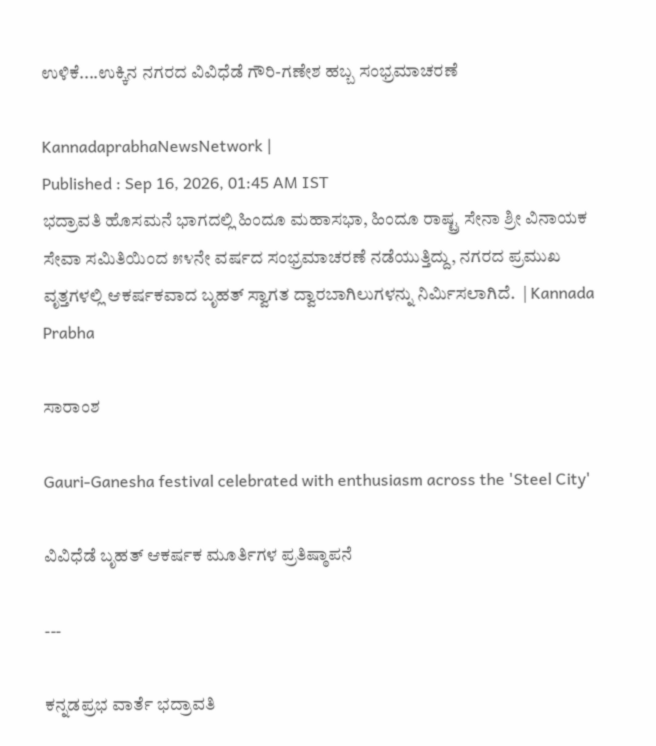ಉಳಿಕೆ....ಉಕ್ಕಿನ ನಗರದ ವಿವಿಧೆಡೆ ಗೌರಿ-ಗಣೇಶ ಹಬ್ಬ ಸಂಭ್ರಮಾಚರಣೆ

KannadaprabhaNewsNetwork |
Published : Sep 16, 2026, 01:45 AM IST
ಭದ್ರಾವತಿ ಹೊಸಮನೆ ಭಾಗದಲ್ಲಿ ಹಿಂದೂ ಮಹಾಸಭಾ, ಹಿಂದೂ ರಾಷ್ಟ್ರ ಸೇನಾ ಶ್ರೀ ವಿನಾಯಕ ಸೇವಾ ಸಮಿತಿಯಿಂದ ೫೪ನೇ ವರ್ಷದ ಸಂಭ್ರಮಾಚರಣೆ ನಡೆಯುತ್ತಿದ್ದು, ನಗರದ ಪ್ರಮುಖ ವೃತ್ತಗಳಲ್ಲಿ ಆಕರ್ಷಕವಾದ ಬೃಹತ್ ಸ್ವಾಗತ ದ್ವಾರಬಾಗಿಲುಗಳನ್ನು ನಿರ್ಮಿಸಲಾಗಿದೆ.  | Kannada Prabha

ಸಾರಾಂಶ

Gauri-Ganesha festival celebrated with enthusiasm across the 'Steel City'

ವಿವಿಧೆಡೆ ಬೃಹತ್ ಆಕರ್ಷಕ ಮೂರ್ತಿಗಳ ಪ್ರತಿಷ್ಠಾಪನೆ

---

ಕನ್ನಡಪ್ರಭ ವಾರ್ತೆ ಭದ್ರಾವತಿ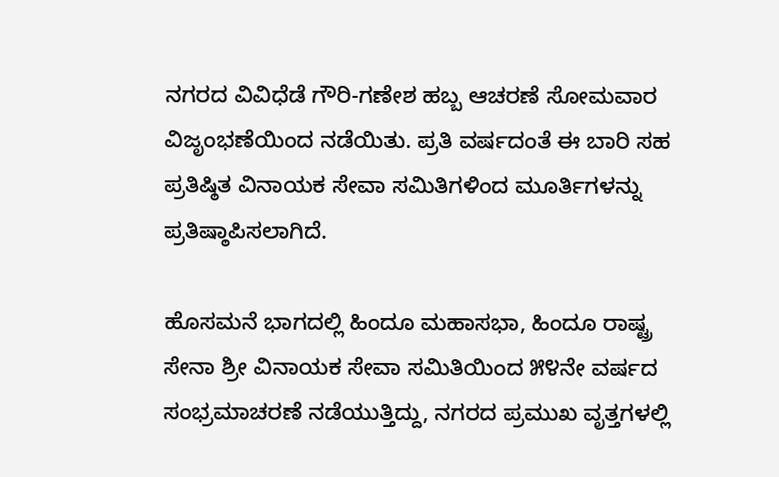ನಗರದ ವಿವಿಧೆಡೆ ಗೌರಿ-ಗಣೇಶ ಹಬ್ಬ ಆಚರಣೆ ಸೋಮವಾರ ವಿಜೃಂಭಣೆಯಿಂದ ನಡೆಯಿತು. ಪ್ರತಿ ವರ್ಷದಂತೆ ಈ ಬಾರಿ ಸಹ ಪ್ರತಿಷ್ಠಿತ ವಿನಾಯಕ ಸೇವಾ ಸಮಿತಿಗಳಿಂದ ಮೂರ್ತಿಗಳನ್ನು ಪ್ರತಿಷ್ಠಾಪಿಸಲಾಗಿದೆ.

ಹೊಸಮನೆ ಭಾಗದಲ್ಲಿ ಹಿಂದೂ ಮಹಾಸಭಾ, ಹಿಂದೂ ರಾಷ್ಟ್ರ ಸೇನಾ ಶ್ರೀ ವಿನಾಯಕ ಸೇವಾ ಸಮಿತಿಯಿಂದ ೫೪ನೇ ವರ್ಷದ ಸಂಭ್ರಮಾಚರಣೆ ನಡೆಯುತ್ತಿದ್ದು, ನಗರದ ಪ್ರಮುಖ ವೃತ್ತಗಳಲ್ಲಿ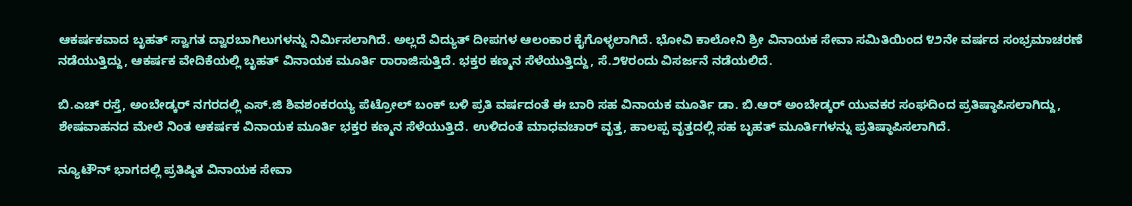ಆಕರ್ಷಕವಾದ ಬೃಹತ್ ಸ್ವಾಗತ ದ್ವಾರಬಾಗಿಲುಗಳನ್ನು ನಿರ್ಮಿಸಲಾಗಿದೆ. ಅಲ್ಲದೆ ವಿದ್ಯುತ್ ದೀಪಗಳ ಆಲಂಕಾರ ಕೈಗೊಳ್ಳಲಾಗಿದೆ. ಭೋವಿ ಕಾಲೋನಿ ಶ್ರೀ ವಿನಾಯಕ ಸೇವಾ ಸಮಿತಿಯಿಂದ ೪೨ನೇ ವರ್ಷದ ಸಂಭ್ರಮಾಚರಣೆ ನಡೆಯುತ್ತಿದ್ದು, ಆಕರ್ಷಕ ವೇದಿಕೆಯಲ್ಲಿ ಬೃಹತ್ ವಿನಾಯಕ ಮೂರ್ತಿ ರಾರಾಜಿಸುತ್ತಿದೆ. ಭಕ್ತರ ಕಣ್ಮನ ಸೆಳೆಯುತ್ತಿದ್ದು, ಸೆ.೨೪ರಂದು ವಿಸರ್ಜನೆ ನಡೆಯಲಿದೆ.

ಬಿ.ಎಚ್ ರಸ್ತೆ, ಅಂಬೇಡ್ಕರ್ ನಗರದಲ್ಲಿ ಎಸ್.ಜಿ ಶಿವಶಂಕರಯ್ಯ ಪೆಟ್ರೋಲ್ ಬಂಕ್ ಬಳಿ ಪ್ರತಿ ವರ್ಷದಂತೆ ಈ ಬಾರಿ ಸಹ ವಿನಾಯಕ ಮೂರ್ತಿ ಡಾ. ಬಿ.ಆರ್ ಅಂಬೇಡ್ಕರ್ ಯುವಕರ ಸಂಘದಿಂದ ಪ್ರತಿಷ್ಠಾಪಿಸಲಾಗಿದ್ದು, ಶೇಷವಾಹನದ ಮೇಲೆ ನಿಂತ ಆಕರ್ಷಕ ವಿನಾಯಕ ಮೂರ್ತಿ ಭಕ್ತರ ಕಣ್ಮನ ಸೆಳೆಯುತ್ತಿದೆ. ಉಳಿದಂತೆ ಮಾಧವಚಾರ್ ವೃತ್ತ, ಹಾಲಪ್ಪ ವೃತ್ತದಲ್ಲಿ ಸಹ ಬೃಹತ್ ಮೂರ್ತಿಗಳನ್ನು ಪ್ರತಿಷ್ಠಾಪಿಸಲಾಗಿದೆ.

ನ್ಯೂಟೌನ್ ಭಾಗದಲ್ಲಿ ಪ್ರತಿಷ್ಠಿತ ವಿನಾಯಕ ಸೇವಾ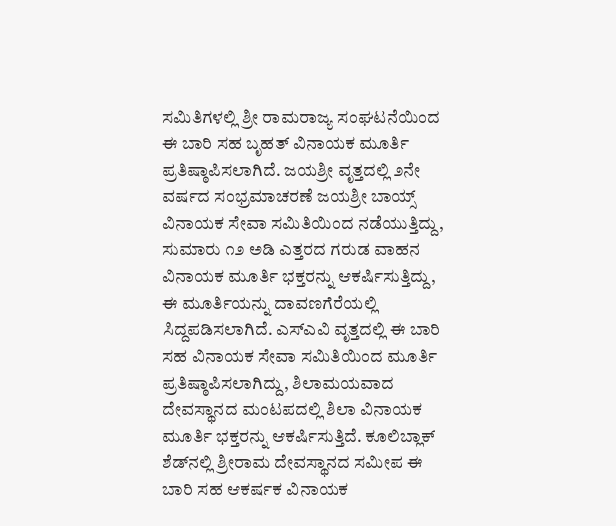ಸಮಿತಿಗಳಲ್ಲಿ ಶ್ರೀ ರಾಮರಾಜ್ಯ ಸಂಘಟನೆಯಿಂದ ಈ ಬಾರಿ ಸಹ ಬೃಹತ್ ವಿನಾಯಕ ಮೂರ್ತಿ ಪ್ರತಿಷ್ಠಾಪಿಸಲಾಗಿದೆ. ಜಯಶ್ರೀ ವೃತ್ತದಲ್ಲಿ ೨ನೇ ವರ್ಷದ ಸಂಭ್ರಮಾಚರಣೆ ಜಯಶ್ರೀ ಬಾಯ್ಸ್ ವಿನಾಯಕ ಸೇವಾ ಸಮಿತಿಯಿಂದ ನಡೆಯುತ್ತಿದ್ದು, ಸುಮಾರು ೧೨ ಅಡಿ ಎತ್ತರದ ಗರುಡ ವಾಹನ ವಿನಾಯಕ ಮೂರ್ತಿ ಭಕ್ತರನ್ನು ಆಕರ್ಷಿಸುತ್ತಿದ್ದು, ಈ ಮೂರ್ತಿಯನ್ನು ದಾವಣಗೆರೆಯಲ್ಲಿ ಸಿದ್ದಪಡಿಸಲಾಗಿದೆ. ಎಸ್‌ಎವಿ ವೃತ್ತದಲ್ಲಿ ಈ ಬಾರಿ ಸಹ ವಿನಾಯಕ ಸೇವಾ ಸಮಿತಿಯಿಂದ ಮೂರ್ತಿ ಪ್ರತಿಷ್ಠಾಪಿಸಲಾಗಿದ್ದು, ಶಿಲಾಮಯವಾದ ದೇವಸ್ಥಾನದ ಮಂಟಪದಲ್ಲಿ ಶಿಲಾ ವಿನಾಯಕ ಮೂರ್ತಿ ಭಕ್ತರನ್ನು ಆಕರ್ಷಿಸುತ್ತಿದೆ. ಕೂಲಿಬ್ಲಾಕ್ ಶೆಡ್‌ನಲ್ಲಿ ಶ್ರೀರಾಮ ದೇವಸ್ಥಾನದ ಸಮೀಪ ಈ ಬಾರಿ ಸಹ ಆಕರ್ಷಕ ವಿನಾಯಕ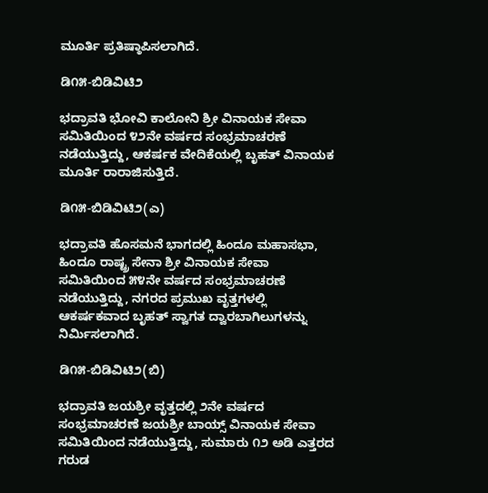ಮೂರ್ತಿ ಪ್ರತಿಷ್ಠಾಪಿಸಲಾಗಿದೆ.

ಡಿ೧೫-ಬಿಡಿವಿಟಿ೨

ಭದ್ರಾವತಿ ಭೋವಿ ಕಾಲೋನಿ ಶ್ರೀ ವಿನಾಯಕ ಸೇವಾ ಸಮಿತಿಯಿಂದ ೪೨ನೇ ವರ್ಷದ ಸಂಭ್ರಮಾಚರಣೆ ನಡೆಯುತ್ತಿದ್ದು, ಆಕರ್ಷಕ ವೇದಿಕೆಯಲ್ಲಿ ಬೃಹತ್ ವಿನಾಯಕ ಮೂರ್ತಿ ರಾರಾಜಿಸುತ್ತಿದೆ.

ಡಿ೧೫-ಬಿಡಿವಿಟಿ೨(ಎ)

ಭದ್ರಾವತಿ ಹೊಸಮನೆ ಭಾಗದಲ್ಲಿ ಹಿಂದೂ ಮಹಾಸಭಾ, ಹಿಂದೂ ರಾಷ್ಟ್ರ ಸೇನಾ ಶ್ರೀ ವಿನಾಯಕ ಸೇವಾ ಸಮಿತಿಯಿಂದ ೫೪ನೇ ವರ್ಷದ ಸಂಭ್ರಮಾಚರಣೆ ನಡೆಯುತ್ತಿದ್ದು, ನಗರದ ಪ್ರಮುಖ ವೃತ್ತಗಳಲ್ಲಿ ಆಕರ್ಷಕವಾದ ಬೃಹತ್ ಸ್ವಾಗತ ದ್ವಾರಬಾಗಿಲುಗಳನ್ನು ನಿರ್ಮಿಸಲಾಗಿದೆ.

ಡಿ೧೫-ಬಿಡಿವಿಟಿ೨(ಬಿ)

ಭದ್ರಾವತಿ ಜಯಶ್ರೀ ವೃತ್ತದಲ್ಲಿ ೨ನೇ ವರ್ಷದ ಸಂಭ್ರಮಾಚರಣೆ ಜಯಶ್ರೀ ಬಾಯ್ಸ್ ವಿನಾಯಕ ಸೇವಾ ಸಮಿತಿಯಿಂದ ನಡೆಯುತ್ತಿದ್ದು, ಸುಮಾರು ೧೨ ಅಡಿ ಎತ್ತರದ ಗರುಡ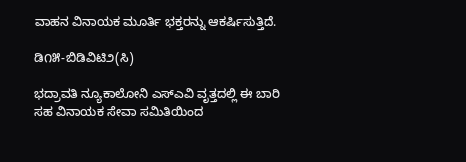ವಾಹನ ವಿನಾಯಕ ಮೂರ್ತಿ ಭಕ್ತರನ್ನು ಆಕರ್ಷಿಸುತ್ತಿದೆ.

ಡಿ೧೫-ಬಿಡಿವಿಟಿ೨(ಸಿ)

ಭದ್ರಾವತಿ ನ್ಯೂಕಾಲೋನಿ ಎಸ್‌ಎವಿ ವೃತ್ತದಲ್ಲಿ ಈ ಬಾರಿ ಸಹ ವಿನಾಯಕ ಸೇವಾ ಸಮಿತಿಯಿಂದ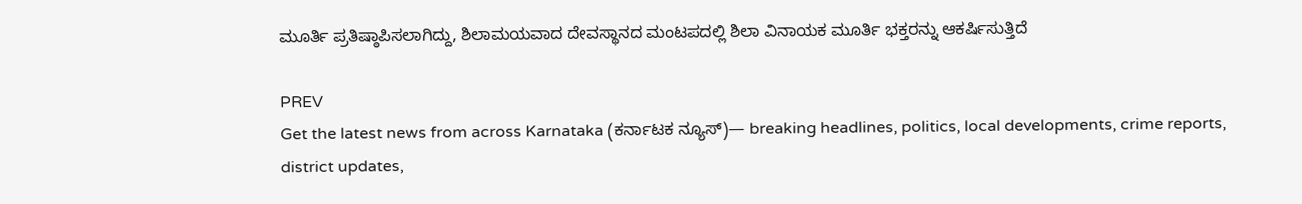ಮೂರ್ತಿ ಪ್ರತಿಷ್ಠಾಪಿಸಲಾಗಿದ್ದು, ಶಿಲಾಮಯವಾದ ದೇವಸ್ಥಾನದ ಮಂಟಪದಲ್ಲಿ ಶಿಲಾ ವಿನಾಯಕ ಮೂರ್ತಿ ಭಕ್ತರನ್ನು ಆಕರ್ಷಿಸುತ್ತಿದೆ

PREV
Get the latest news from across Karnataka (ಕರ್ನಾಟಕ ನ್ಯೂಸ್)— breaking headlines, politics, local developments, crime reports, district updates,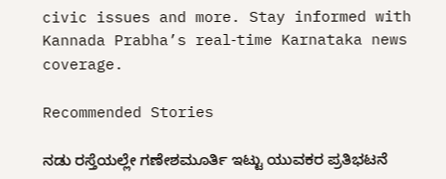civic issues and more. Stay informed with Kannada Prabha’s real‑time Karnataka news coverage.

Recommended Stories

ನಡು ರಸ್ತೆಯಲ್ಲೇ ಗಣೇಶಮೂರ್ತಿ ಇಟ್ಟು ಯುವಕರ ಪ್ರತಿಭಟನೆ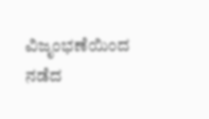ವಿಜೃಂಭಣೆಯಿಂದ ನಡೆದ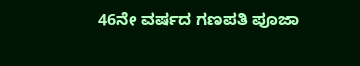46ನೇ ವರ್ಷದ ಗಣಪತಿ ಪೂಜಾ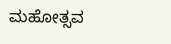ಮಹೋತ್ಸವ